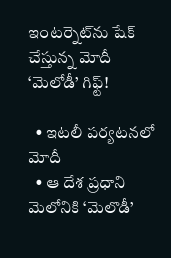ఇంటర్నెట్‌ను షేక్‌ చేస్తున్న మోదీ ‘మెలోడీ’ గిఫ్ట్‌!

  • ఇటలీ పర్యటనలో మోదీ
  • ఆ దేశ ప్రధాని మెలోనికి ‘మెలొడీ’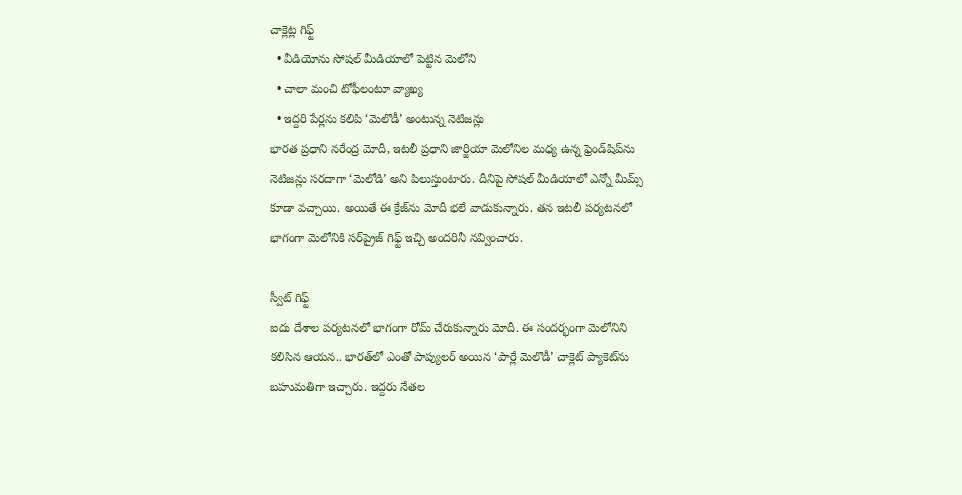చాక్లెట్ల గిఫ్ట్‌
  • వీడియోను సోషల్ మీడియాలో పెట్టిన మెలోని
  • చాలా మంచి టోఫీలంటూ వ్యాఖ్య
  • ఇద్దరి పేర్లను కలిపి ‘మెలొడీ’ అంటున్న నెటిజన్లు
భారత ప్రధాని నరేంద్ర మోదీ, ఇటలీ ప్రధాని జార్జియా మెలోనిల మధ్య ఉన్న ఫ్రెండ్‌షిప్‌ను నెటిజన్లు సరదాగా ‘మెలోడి’ అని పిలుస్తుంటారు. దీనిపై సోషల్ మీడియాలో ఎన్నో మీమ్స్ కూడా వచ్చాయి. అయితే ఈ క్రేజ్‌ను మోదీ భలే వాడుకున్నారు. తన ఇటలీ పర్యటనలో భాగంగా మెలోనికి సర్‌ప్రైజ్‌ గిఫ్ట్ ఇచ్చి అందరినీ నవ్వించారు.

స్వీట్ గిఫ్ట్
ఐదు దేశాల పర్యటనలో భాగంగా రోమ్ చేరుకున్నారు మోదీ. ఈ సందర్భంగా మెలోనిని కలిసిన ఆయన.. భారత్‌లో ఎంతో పాప్యులర్ అయిన ‘పార్లే మెలొడీ’ చాక్లెట్ ప్యాకెట్‌ను బహుమతిగా ఇచ్చారు. ఇద్దరు నేతల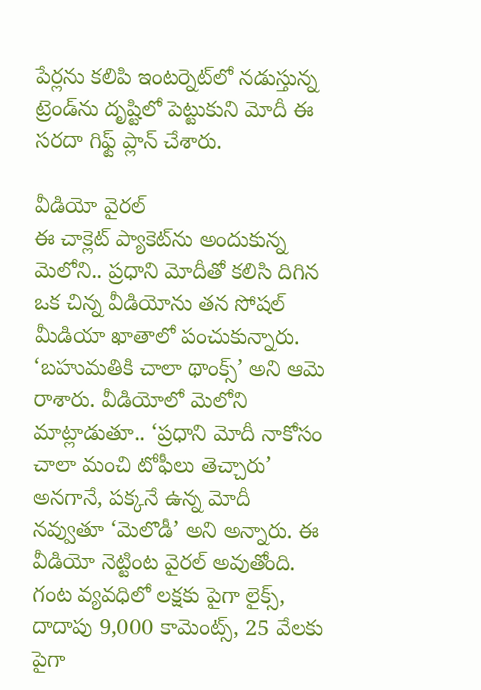పేర్లను కలిపి ఇంటర్నెట్‌లో నడుస్తున్న ట్రెండ్‌ను దృష్టిలో పెట్టుకుని మోదీ ఈ సరదా గిఫ్ట్ ప్లాన్ చేశారు.

వీడియో వైరల్
ఈ చాక్లెట్ ప్యాకెట్‌ను అందుకున్న మెలోని.. ప్రధాని మోదీతో కలిసి దిగిన ఒక చిన్న వీడియోను తన సోషల్ మీడియా ఖాతాలో పంచుకున్నారు. ‘బహుమతికి చాలా థాంక్స్’ అని ఆమె రాశారు. వీడియోలో మెలోని మాట్లాడుతూ.. ‘ప్రధాని మోదీ నాకోసం చాలా మంచి టోఫీలు తెచ్చారు’ అనగానే, పక్కనే ఉన్న మోదీ నవ్వుతూ ‘మెలొడీ’ అని అన్నారు. ఈ వీడియో నెట్టింట వైరల్ అవుతోంది. గంట వ్యవధిలో లక్షకు పైగా లైక్స్‌, దాదాపు 9,000 కామెంట్స్‌, 25 వేలకు పైగా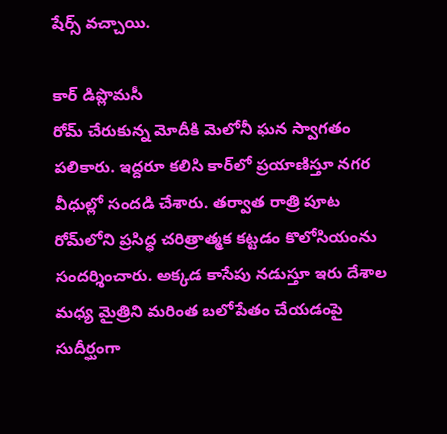షేర్స్‌ వచ్చాయి.

కార్ డిప్లొమసీ
రోమ్ చేరుకున్న మోదీకి మెలోనీ ఘన స్వాగతం పలికారు. ఇద్దరూ కలిసి కార్‌లో ప్రయాణిస్తూ నగర వీధుల్లో సందడి చేశారు. తర్వాత రాత్రి పూట రోమ్‌లోని ప్రసిద్ధ చరిత్రాత్మక కట్టడం కొలోసియంను సందర్శించారు. అక్కడ కాసేపు నడుస్తూ ఇరు దేశాల మధ్య మైత్రిని మరింత బలోపేతం చేయడంపై సుదీర్ఘంగా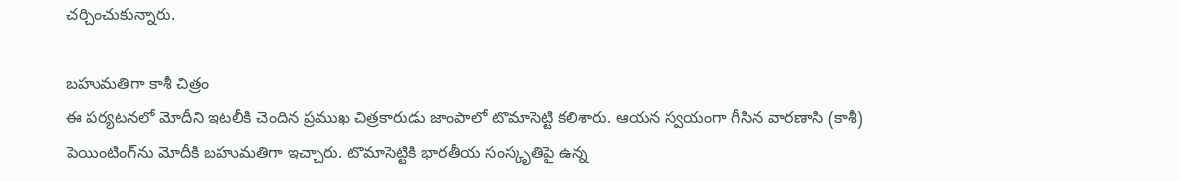చర్చించుకున్నారు.

బహుమతిగా కాశీ చిత్రం
ఈ పర్యటనలో మోదీని ఇటలీకి చెందిన ప్రముఖ చిత్రకారుడు జాంపాలో టొమాసెట్టి కలిశారు. ఆయన స్వయంగా గీసిన వారణాసి (కాశీ) పెయింటింగ్‌ను మోదీకి బహుమతిగా ఇచ్చారు. టొమాసెట్టికి భారతీయ సంస్కృతిపై ఉన్న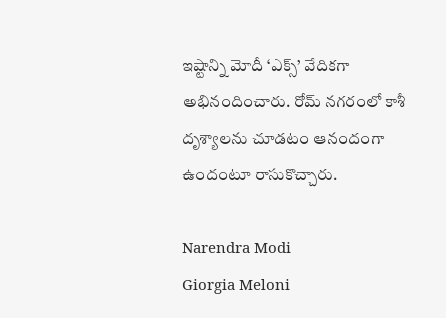ఇష్టాన్ని మోదీ ‘ఎక్స్‌’ వేదికగా అభినందించారు. రోమ్‌ నగరంలో కాశీ దృశ్యాలను చూడటం ఆనందంగా ఉందంటూ రాసుకొచ్చారు.

Narendra Modi
Giorgia Meloni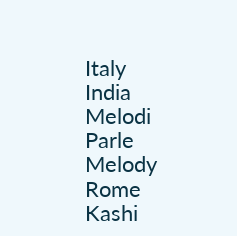Italy
India
Melodi
Parle Melody
Rome
Kashi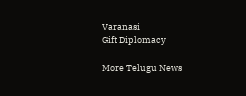Varanasi
Gift Diplomacy

More Telugu News